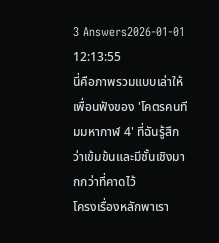3 Answers2026-01-01 12:13:55
นี่คือภาพรวมแบบเล่าให้เพื่อนฟังของ 'โคตรคนทีมมหากาฬ 4' ที่ฉันรู้สึกว่าเข้มข้นและมีชั้นเชิงมากกว่าที่คาดไว้
โครงเรื่องหลักพาเรา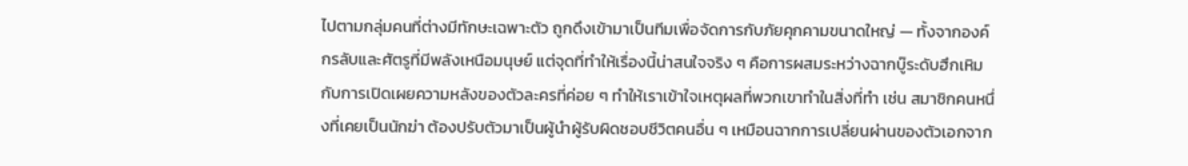ไปตามกลุ่มคนที่ต่างมีทักษะเฉพาะตัว ถูกดึงเข้ามาเป็นทีมเพื่อจัดการกับภัยคุกคามขนาดใหญ่ — ทั้งจากองค์กรลับและศัตรูที่มีพลังเหนือมนุษย์ แต่จุดที่ทำให้เรื่องนี้น่าสนใจจริง ๆ คือการผสมระหว่างฉากบู๊ระดับฮึกเหิมกับการเปิดเผยความหลังของตัวละครที่ค่อย ๆ ทำให้เราเข้าใจเหตุผลที่พวกเขาทำในสิ่งที่ทำ เช่น สมาชิกคนหนึ่งที่เคยเป็นนักฆ่า ต้องปรับตัวมาเป็นผู้นำผู้รับผิดชอบชีวิตคนอื่น ๆ เหมือนฉากการเปลี่ยนผ่านของตัวเอกจาก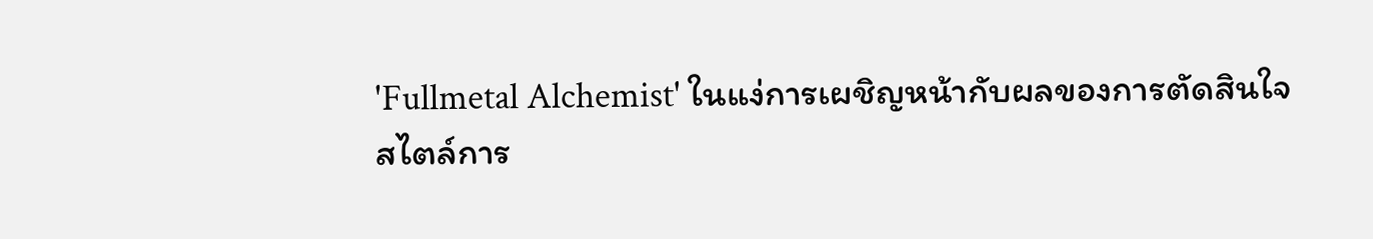'Fullmetal Alchemist' ในแง่การเผชิญหน้ากับผลของการตัดสินใจ
สไตล์การ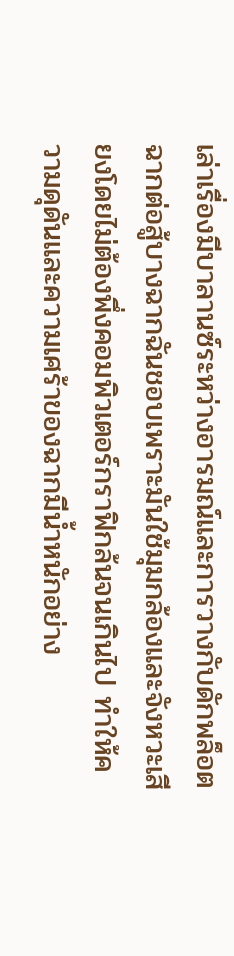เล่าเรื่องมีบาลานซ์ระหว่างอารมณ์และการวางกับดักพล็อต ฉากต่อสู้บางฉากฉันชอบเพราะมันใช้มุมกล้องและจังหวะเสียงโดยไม่ต้องพึ่งคอมพิวเตอร์กราฟิกล้นจนเกินไป ทำให้ความดุดันและความเศร้าของฉากมีน้ำหนักอย่าง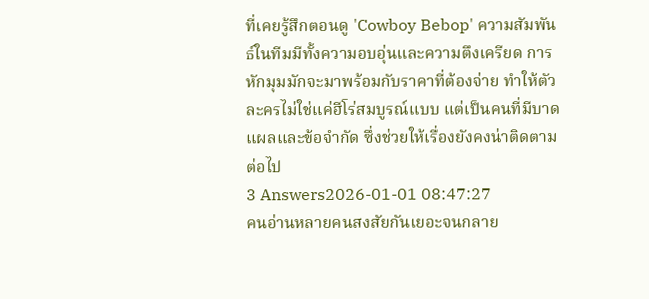ที่เคยรู้สึกตอนดู 'Cowboy Bebop' ความสัมพันธ์ในทีมมีทั้งความอบอุ่นและความตึงเครียด การหักมุมมักจะมาพร้อมกับราคาที่ต้องจ่าย ทำให้ตัวละครไม่ใช่แค่ฮีโร่สมบูรณ์แบบ แต่เป็นคนที่มีบาดแผลและข้อจำกัด ซึ่งช่วยให้เรื่องยังคงน่าติดตามต่อไป
3 Answers2026-01-01 08:47:27
คนอ่านหลายคนสงสัยกันเยอะจนกลาย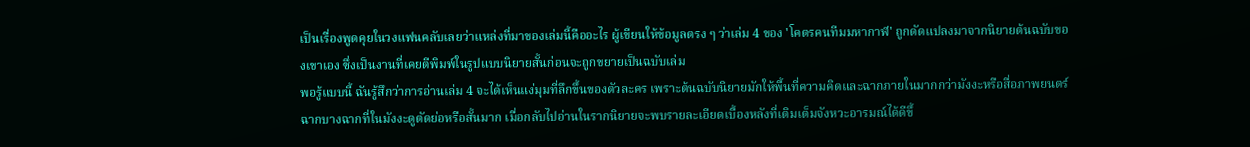เป็นเรื่องพูดคุยในวงแฟนคลับเลยว่าแหล่งที่มาของเล่มนี้คืออะไร ผู้เขียนให้ข้อมูลตรง ๆ ว่าเล่ม 4 ของ 'โคตรคนทีมมหากาฬ' ถูกดัดแปลงมาจากนิยายต้นฉบับของเขาเอง ซึ่งเป็นงานที่เคยตีพิมพ์ในรูปแบบนิยายสั้นก่อนจะถูกขยายเป็นฉบับเล่ม
พอรู้แบบนี้ ฉันรู้สึกว่าการอ่านเล่ม 4 จะได้เห็นแง่มุมที่ลึกขึ้นของตัวละคร เพราะต้นฉบับนิยายมักให้พื้นที่ความคิดและฉากภายในมากกว่ามังงะหรือสื่อภาพยนตร์ ฉากบางฉากที่ในมังงะดูตัดย่อหรือสั้นมาก เมื่อกลับไปอ่านในรากนิยายจะพบรายละเอียดเบื้องหลังที่เติมเต็มจังหวะอารมณ์ได้ดีขึ้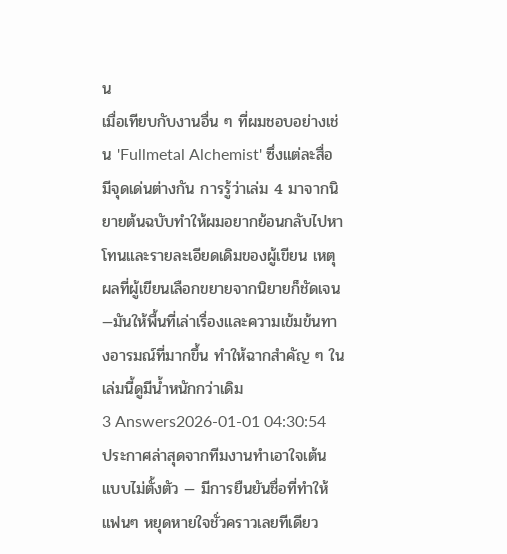น
เมื่อเทียบกับงานอื่น ๆ ที่ผมชอบอย่างเช่น 'Fullmetal Alchemist' ซึ่งแต่ละสื่อมีจุดเด่นต่างกัน การรู้ว่าเล่ม 4 มาจากนิยายต้นฉบับทำให้ผมอยากย้อนกลับไปหาโทนและรายละเอียดเดิมของผู้เขียน เหตุผลที่ผู้เขียนเลือกขยายจากนิยายก็ชัดเจน—มันให้พื้นที่เล่าเรื่องและความเข้มข้นทางอารมณ์ที่มากขึ้น ทำให้ฉากสำคัญ ๆ ในเล่มนี้ดูมีน้ำหนักกว่าเดิม
3 Answers2026-01-01 04:30:54
ประกาศล่าสุดจากทีมงานทำเอาใจเต้นแบบไม่ตั้งตัว — มีการยืนยันชื่อที่ทำให้แฟนๆ หยุดหายใจชั่วคราวเลยทีเดียว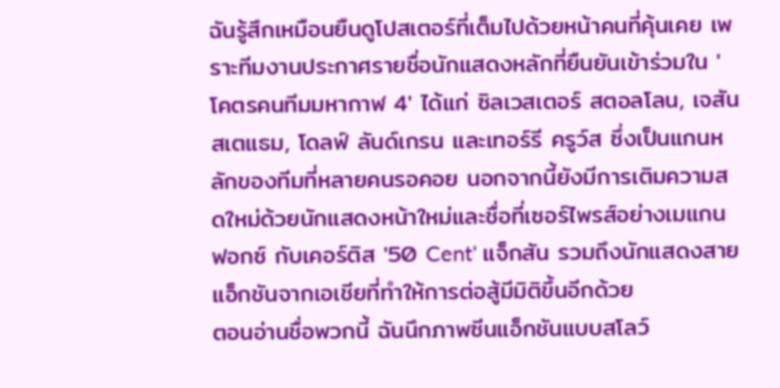ฉันรู้สึกเหมือนยืนดูโปสเตอร์ที่เต็มไปด้วยหน้าคนที่คุ้นเคย เพราะทีมงานประกาศรายชื่อนักแสดงหลักที่ยืนยันเข้าร่วมใน 'โคตรคนทีมมหากาฬ 4' ได้แก่ ซิลเวสเตอร์ สตอลโลน, เจสัน สเตแธม, โดลฟ์ ลันด์เกรน และเทอร์รี ครูว์ส ซึ่งเป็นแกนหลักของทีมที่หลายคนรอคอย นอกจากนี้ยังมีการเติมความสดใหม่ด้วยนักแสดงหน้าใหม่และชื่อที่เซอร์ไพรส์อย่างเมแกน ฟอกซ์ กับเคอร์ติส '50 Cent' แจ็กสัน รวมถึงนักแสดงสายแอ็กชันจากเอเชียที่ทำให้การต่อสู้มีมิติขึ้นอีกด้วย
ตอนอ่านชื่อพวกนี้ ฉันนึกภาพซีนแอ็กชันแบบสโลว์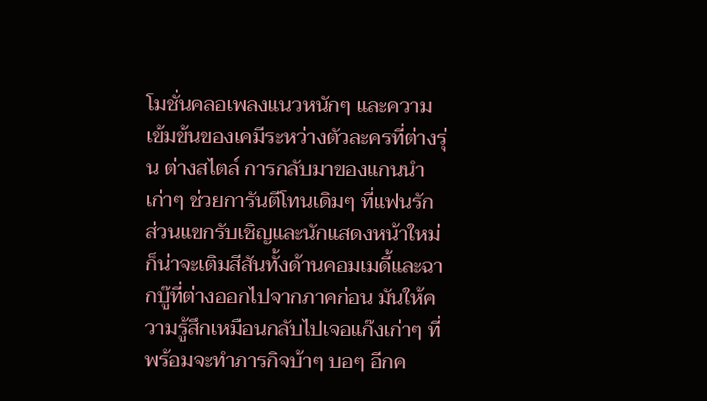โมชั่นคลอเพลงแนวหนักๆ และความเข้มข้นของเคมีระหว่างตัวละครที่ต่างรุ่น ต่างสไตล์ การกลับมาของแกนนำเก่าๆ ช่วยการันตีโทนเดิมๆ ที่แฟนรัก ส่วนแขกรับเชิญและนักแสดงหน้าใหม่ก็น่าจะเติมสีสันทั้งด้านคอมเมดี้และฉากบู๊ที่ต่างออกไปจากภาคก่อน มันให้ความรู้สึกเหมือนกลับไปเจอแก๊งเก่าๆ ที่พร้อมจะทำภารกิจบ้าๆ บอๆ อีกค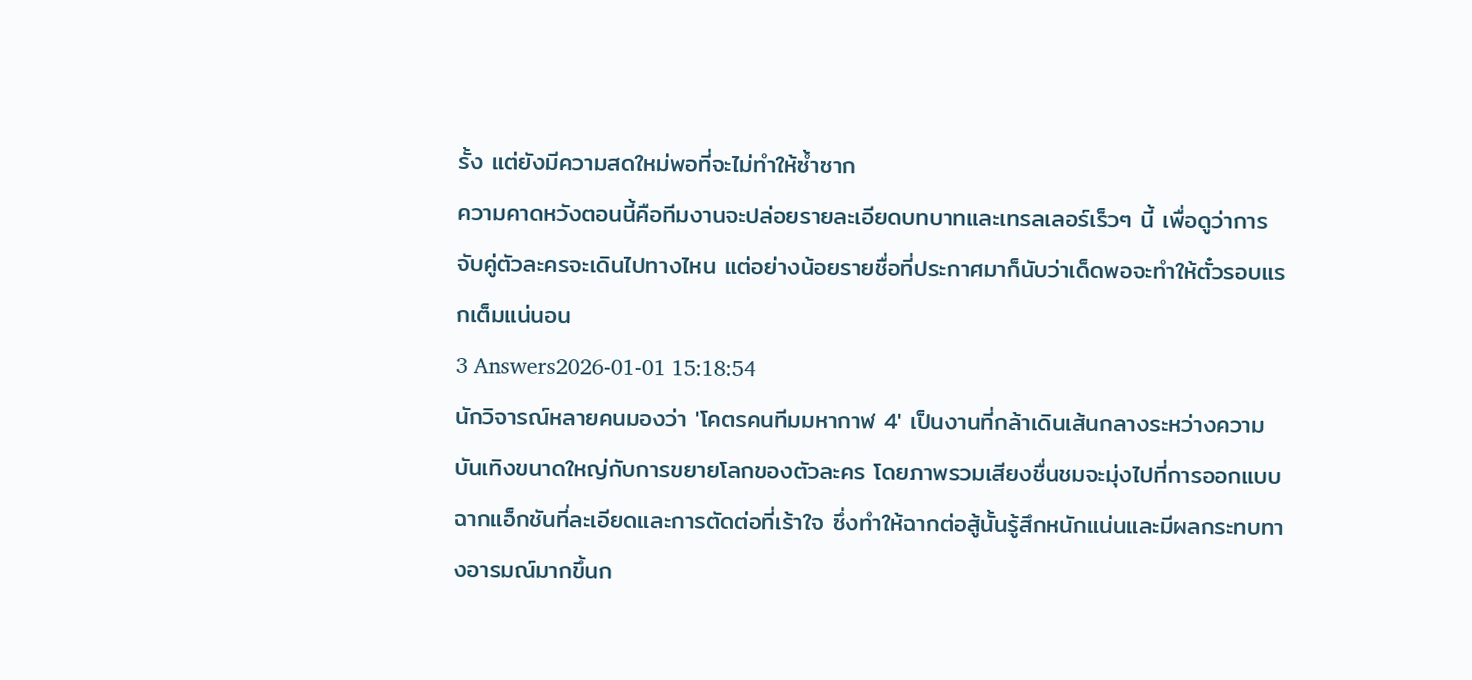รั้ง แต่ยังมีความสดใหม่พอที่จะไม่ทำให้ซ้ำซาก
ความคาดหวังตอนนี้คือทีมงานจะปล่อยรายละเอียดบทบาทและเทรลเลอร์เร็วๆ นี้ เพื่อดูว่าการจับคู่ตัวละครจะเดินไปทางไหน แต่อย่างน้อยรายชื่อที่ประกาศมาก็นับว่าเด็ดพอจะทำให้ตั๋วรอบแรกเต็มแน่นอน
3 Answers2026-01-01 15:18:54
นักวิจารณ์หลายคนมองว่า 'โคตรคนทีมมหากาฬ 4' เป็นงานที่กล้าเดินเส้นกลางระหว่างความบันเทิงขนาดใหญ่กับการขยายโลกของตัวละคร โดยภาพรวมเสียงชื่นชมจะมุ่งไปที่การออกแบบฉากแอ็กชันที่ละเอียดและการตัดต่อที่เร้าใจ ซึ่งทำให้ฉากต่อสู้นั้นรู้สึกหนักแน่นและมีผลกระทบทางอารมณ์มากขึ้นก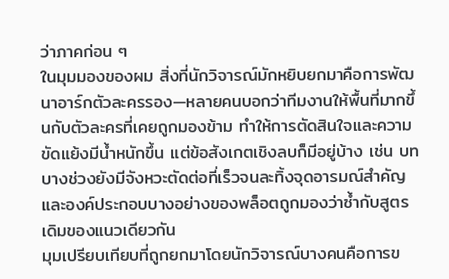ว่าภาคก่อน ๆ
ในมุมมองของผม สิ่งที่นักวิจารณ์มักหยิบยกมาคือการพัฒนาอาร์กตัวละครรอง—หลายคนบอกว่าทีมงานให้พื้นที่มากขึ้นกับตัวละครที่เคยถูกมองข้าม ทำให้การตัดสินใจและความขัดแย้งมีน้ำหนักขึ้น แต่ข้อสังเกตเชิงลบก็มีอยู่บ้าง เช่น บทบางช่วงยังมีจังหวะตัดต่อที่เร็วจนละทิ้งจุดอารมณ์สำคัญ และองค์ประกอบบางอย่างของพล็อตถูกมองว่าซ้ำกับสูตรเดิมของแนวเดียวกัน
มุมเปรียบเทียบที่ถูกยกมาโดยนักวิจารณ์บางคนคือการข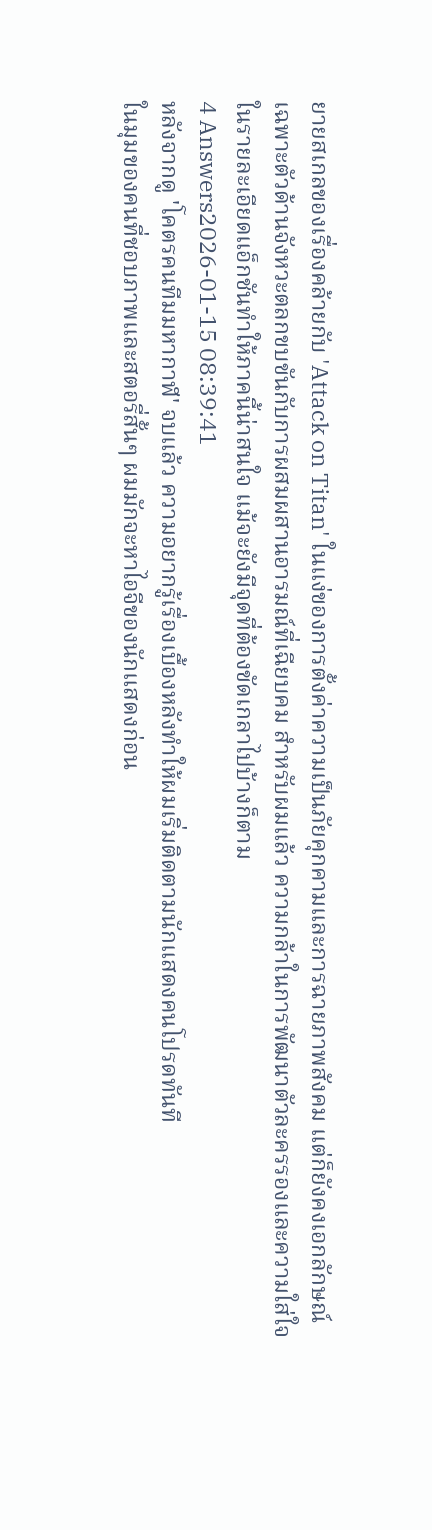ยายสเกลของเรื่องคล้ายกับ 'Attack on Titan' ในแง่ของการตั้งค่าความเป็นภัยคุกคามและการฉายภาพสังคม แต่ก็ยังคงเอกลักษณ์เฉพาะตัวด้านจังหวะตลกขบขันกับการผสมผสานอารมณ์ที่เฉียบคม สำหรับผมแล้ว ความกล้าในการพัฒนาตัวละครรองและความใส่ใจในรายละเอียดแอ็กชันทำให้ภาคนี้น่าสนใจ แม้จะยังมีจุดที่ต้องขัดเกลาไปบ้างก็ตาม
4 Answers2026-01-15 08:39:41
หลังจากดู 'โคตรคนทีมมหากาฬ' จบแล้ว ความอยากรู้เรื่องเบื้องหลังทำให้ผมเริ่มติดตามนักแสดงคนโปรดทันที
ในมุมของคนที่ชอบภาพและสตอรี่สั้นๆ ผมมักจะหาไอจีของนักแสดงก่อน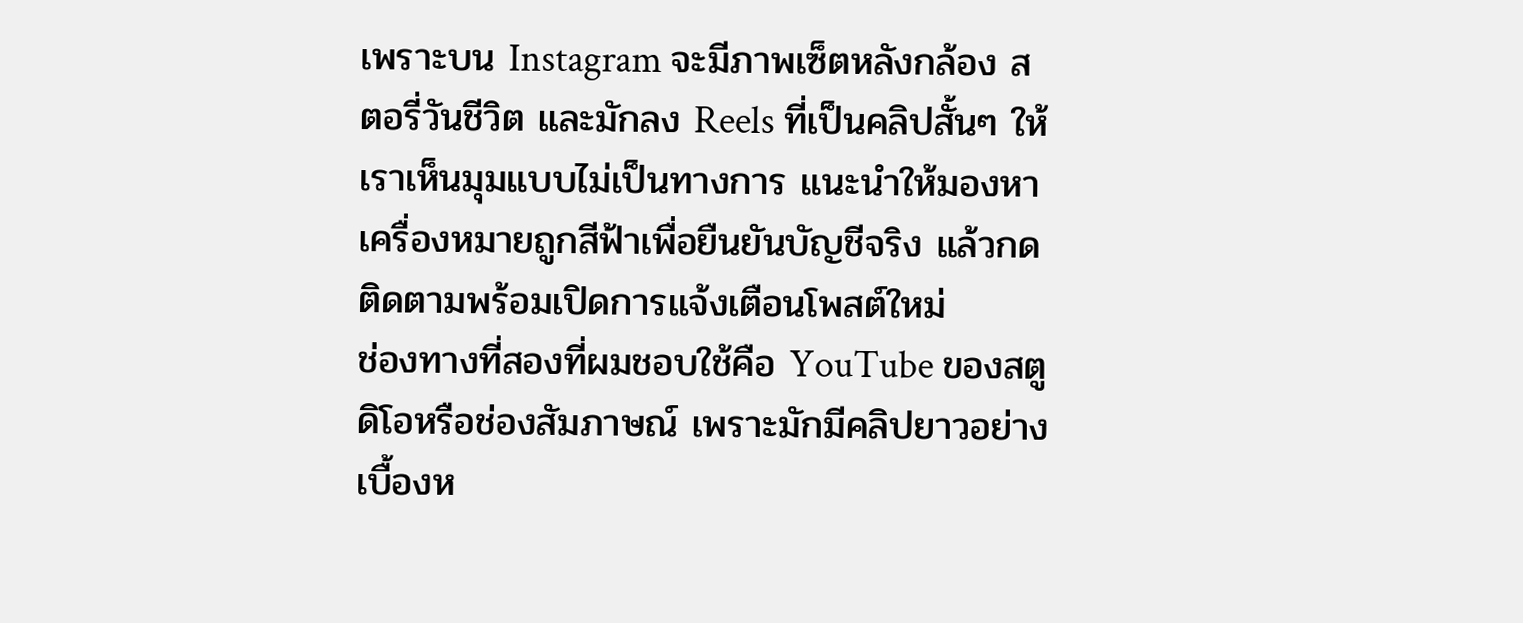เพราะบน Instagram จะมีภาพเซ็ตหลังกล้อง สตอรี่วันชีวิต และมักลง Reels ที่เป็นคลิปสั้นๆ ให้เราเห็นมุมแบบไม่เป็นทางการ แนะนำให้มองหาเครื่องหมายถูกสีฟ้าเพื่อยืนยันบัญชีจริง แล้วกดติดตามพร้อมเปิดการแจ้งเตือนโพสต์ใหม่
ช่องทางที่สองที่ผมชอบใช้คือ YouTube ของสตูดิโอหรือช่องสัมภาษณ์ เพราะมักมีคลิปยาวอย่างเบื้องห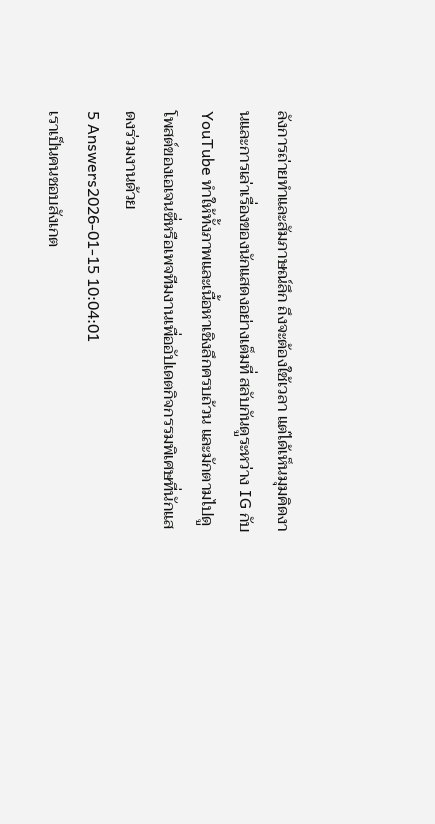ลังการถ่ายทำและสัมภาษณ์ลึก ถึงจะต้องใช้เวลา แต่ได้เห็นมุมคิดงานและการเล่าเรื่องของนักแสดงอย่างเต็มที่ สลับกันดูระหว่าง IG กับ YouTube ทำให้ทั้งภาพและเนื้อหาเชิงลึกครบถ้วน และมักตามไปดูโพสต์ของเอเจนซี่หรือเพจทีมงานเพื่ออัปเดตกิจกรรมพิเศษที่นักแสดงร่วมงานด้วย
5 Answers2026-01-15 10:04:01
เราเป็นคนชอบสังเกต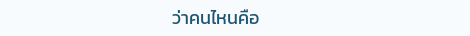ว่าคนไหนคือ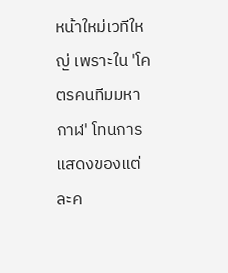หน้าใหม่เวทีใหญ่ เพราะใน 'โคตรคนทีมมหากาฬ' โทนการแสดงของแต่ละค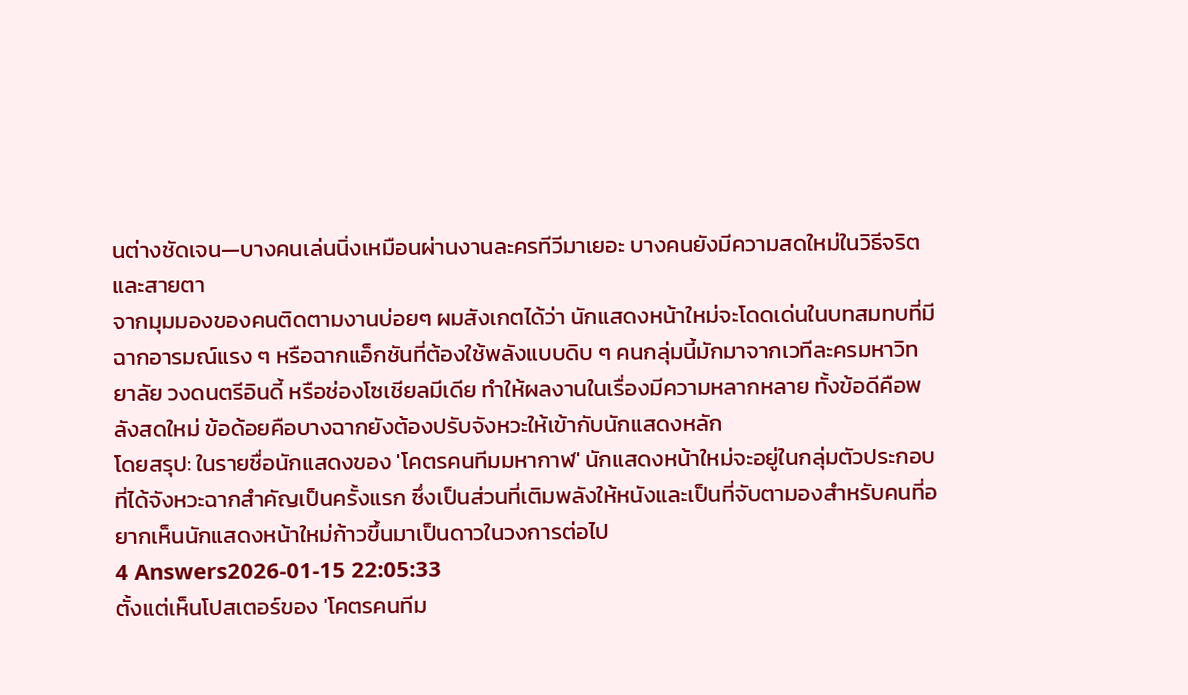นต่างชัดเจน—บางคนเล่นนิ่งเหมือนผ่านงานละครทีวีมาเยอะ บางคนยังมีความสดใหม่ในวิธีจริตและสายตา
จากมุมมองของคนติดตามงานบ่อยๆ ผมสังเกตได้ว่า นักแสดงหน้าใหม่จะโดดเด่นในบทสมทบที่มีฉากอารมณ์แรง ๆ หรือฉากแอ็กชันที่ต้องใช้พลังแบบดิบ ๆ คนกลุ่มนี้มักมาจากเวทีละครมหาวิทยาลัย วงดนตรีอินดี้ หรือช่องโซเชียลมีเดีย ทำให้ผลงานในเรื่องมีความหลากหลาย ทั้งข้อดีคือพลังสดใหม่ ข้อด้อยคือบางฉากยังต้องปรับจังหวะให้เข้ากับนักแสดงหลัก
โดยสรุป: ในรายชื่อนักแสดงของ 'โคตรคนทีมมหากาฬ' นักแสดงหน้าใหม่จะอยู่ในกลุ่มตัวประกอบที่ได้จังหวะฉากสำคัญเป็นครั้งแรก ซึ่งเป็นส่วนที่เติมพลังให้หนังและเป็นที่จับตามองสำหรับคนที่อยากเห็นนักแสดงหน้าใหม่ก้าวขึ้นมาเป็นดาวในวงการต่อไป
4 Answers2026-01-15 22:05:33
ตั้งแต่เห็นโปสเตอร์ของ 'โคตรคนทีม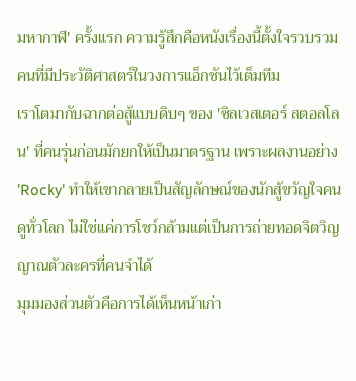มหากาฬ' ครั้งแรก ความรู้สึกคือหนังเรื่องนี้ตั้งใจรวบรวมคนที่มีประวัติศาสตร์ในวงการแอ็กชันไว้เต็มทีม
เราโตมากับฉากต่อสู้แบบดิบๆ ของ 'ซิลเวสเตอร์ สตอลโลน' ที่คนรุ่นก่อนมักยกให้เป็นมาตรฐาน เพราะผลงานอย่าง 'Rocky' ทำให้เขากลายเป็นสัญลักษณ์ของนักสู้ขวัญใจคนดูทั่วโลก ไม่ใช่แค่การโชว์กล้ามแต่เป็นการถ่ายทอดจิตวิญญาณตัวละครที่คนจำได้
มุมมองส่วนตัวคือการได้เห็นหน้าเก่า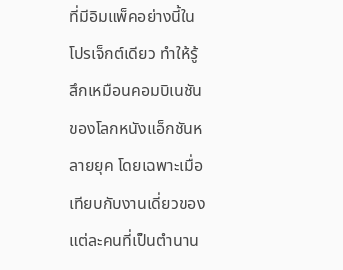ที่มีอิมแพ็คอย่างนี้ในโปรเจ็กต์เดียว ทำให้รู้สึกเหมือนคอมบิเนชันของโลกหนังแอ็กชันหลายยุค โดยเฉพาะเมื่อเทียบกับงานเดี่ยวของแต่ละคนที่เป็นตำนาน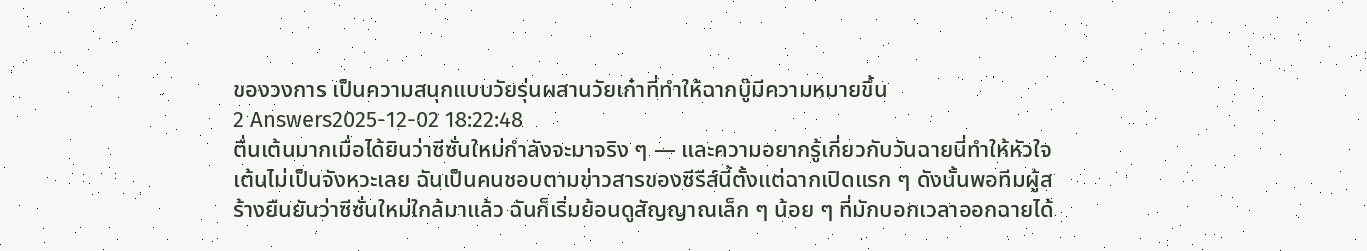ของวงการ เป็นความสนุกแบบวัยรุ่นผสานวัยเก๋าที่ทำให้ฉากบู๊มีความหมายขึ้น
2 Answers2025-12-02 18:22:48
ตื่นเต้นมากเมื่อได้ยินว่าซีซั่นใหม่กำลังจะมาจริง ๆ — และความอยากรู้เกี่ยวกับวันฉายนี่ทำให้หัวใจเต้นไม่เป็นจังหวะเลย ฉันเป็นคนชอบตามข่าวสารของซีรีส์นี้ตั้งแต่ฉากเปิดแรก ๆ ดังนั้นพอทีมผู้สร้างยืนยันว่าซีซั่นใหม่ใกล้มาแล้ว ฉันก็เริ่มย้อนดูสัญญาณเล็ก ๆ น้อย ๆ ที่มักบอกเวลาออกฉายได้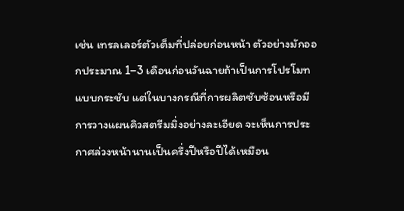เช่น เทรลเลอร์ตัวเต็มที่ปล่อยก่อนหน้า ตัวอย่างมักออกประมาณ 1–3 เดือนก่อนวันฉายถ้าเป็นการโปรโมทแบบกระชับ แต่ในบางกรณีที่การผลิตซับซ้อนหรือมีการวางแผนคิวสตรีมมิ่งอย่างละเอียด จะเห็นการประกาศล่วงหน้านานเป็นครึ่งปีหรือปีได้เหมือน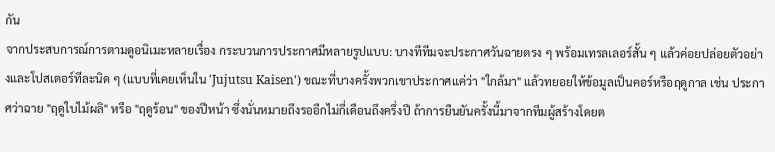กัน
จากประสบการณ์การตามดูอนิเมะหลายเรื่อง กระบวนการประกาศมีหลายรูปแบบ: บางทีทีมจะประกาศวันฉายตรง ๆ พร้อมเทรลเลอร์สั้น ๆ แล้วค่อยปล่อยตัวอย่างและโปสเตอร์ทีละนิด ๆ (แบบที่เคยเห็นใน 'Jujutsu Kaisen') ขณะที่บางครั้งพวกเขาประกาศแค่ว่า "ใกล้มา" แล้วทยอยให้ข้อมูลเป็นคอร์หรือฤดูกาล เช่น ประกาศว่าฉาย "ฤดูใบไม้ผลิ" หรือ "ฤดูร้อน" ของปีหน้า ซึ่งนั่นหมายถึงรออีกไม่กี่เดือนถึงครึ่งปี ถ้าการยืนยันครั้งนี้มาจากทีมผู้สร้างโดยต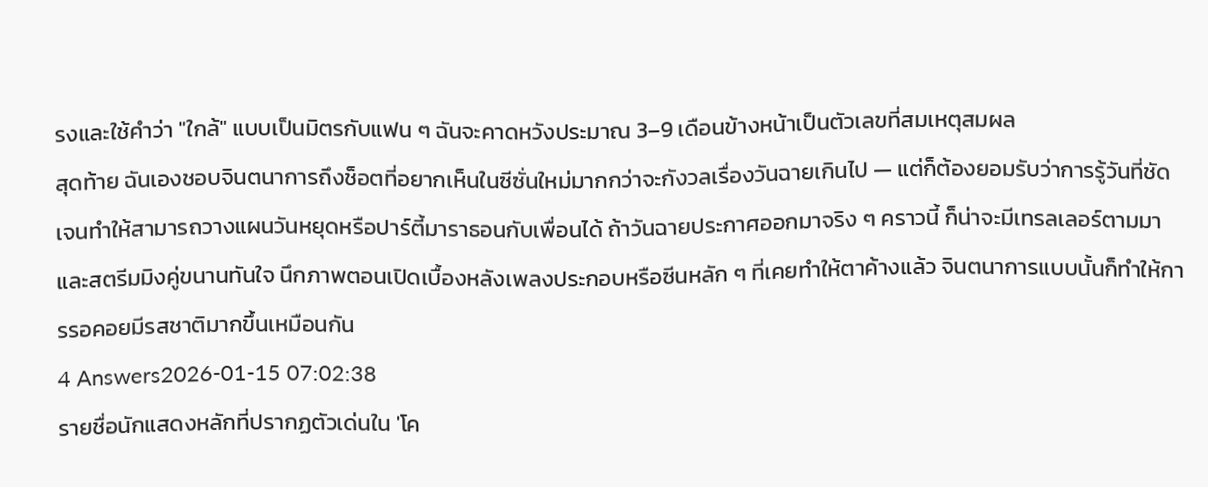รงและใช้คำว่า "ใกล้" แบบเป็นมิตรกับแฟน ๆ ฉันจะคาดหวังประมาณ 3–9 เดือนข้างหน้าเป็นตัวเลขที่สมเหตุสมผล
สุดท้าย ฉันเองชอบจินตนาการถึงช็อตที่อยากเห็นในซีซั่นใหม่มากกว่าจะกังวลเรื่องวันฉายเกินไป — แต่ก็ต้องยอมรับว่าการรู้วันที่ชัดเจนทำให้สามารถวางแผนวันหยุดหรือปาร์ตี้มาราธอนกับเพื่อนได้ ถ้าวันฉายประกาศออกมาจริง ๆ คราวนี้ ก็น่าจะมีเทรลเลอร์ตามมาและสตรีมมิงคู่ขนานทันใจ นึกภาพตอนเปิดเบื้องหลังเพลงประกอบหรือซีนหลัก ๆ ที่เคยทำให้ตาค้างแล้ว จินตนาการแบบนั้นก็ทำให้การรอคอยมีรสชาติมากขึ้นเหมือนกัน
4 Answers2026-01-15 07:02:38
รายชื่อนักแสดงหลักที่ปรากฏตัวเด่นใน 'โค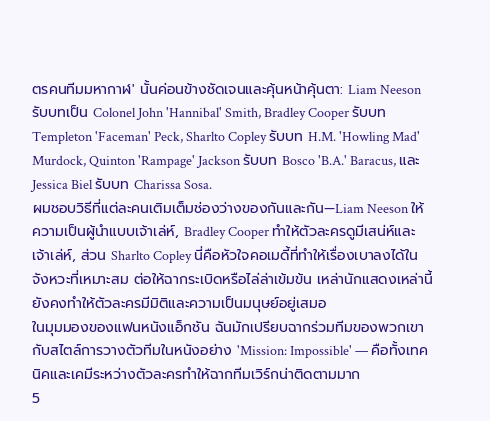ตรคนทีมมหากาฬ' นั้นค่อนข้างชัดเจนและคุ้นหน้าคุ้นตา: Liam Neeson รับบทเป็น Colonel John 'Hannibal' Smith, Bradley Cooper รับบท Templeton 'Faceman' Peck, Sharlto Copley รับบท H.M. 'Howling Mad' Murdock, Quinton 'Rampage' Jackson รับบท Bosco 'B.A.' Baracus, และ Jessica Biel รับบท Charissa Sosa.
ผมชอบวิธีที่แต่ละคนเติมเต็มช่องว่างของกันและกัน—Liam Neeson ให้ความเป็นผู้นำแบบเจ้าเล่ห์, Bradley Cooper ทำให้ตัวละครดูมีเสน่ห์และเจ้าเล่ห์, ส่วน Sharlto Copley นี่คือหัวใจคอเมดี้ที่ทำให้เรื่องเบาลงได้ในจังหวะที่เหมาะสม ต่อให้ฉากระเบิดหรือไล่ล่าเข้มข้น เหล่านักแสดงเหล่านี้ยังคงทำให้ตัวละครมีมิติและความเป็นมนุษย์อยู่เสมอ
ในมุมมองของแฟนหนังแอ็กชัน ฉันมักเปรียบฉากร่วมทีมของพวกเขากับสไตล์การวางตัวทีมในหนังอย่าง 'Mission: Impossible' — คือทั้งเทคนิคและเคมีระหว่างตัวละครทำให้ฉากทีมเวิร์กน่าติดตามมาก
5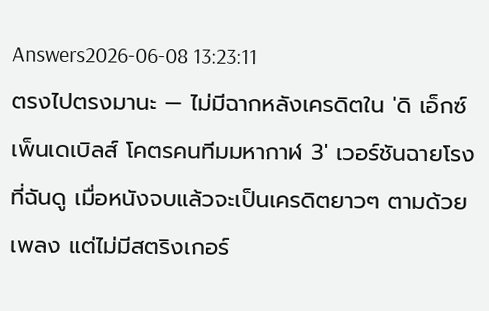Answers2026-06-08 13:23:11
ตรงไปตรงมานะ — ไม่มีฉากหลังเครดิตใน 'ดิ เอ็กซ์เพ็นเดเบิลส์ โคตรคนทีมมหากาฬ 3' เวอร์ชันฉายโรงที่ฉันดู เมื่อหนังจบแล้วจะเป็นเครดิตยาวๆ ตามด้วยเพลง แต่ไม่มีสตริงเกอร์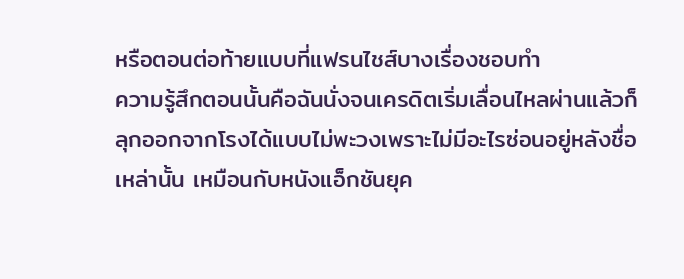หรือตอนต่อท้ายแบบที่แฟรนไชส์บางเรื่องชอบทำ
ความรู้สึกตอนนั้นคือฉันนั่งจนเครดิตเริ่มเลื่อนไหลผ่านแล้วก็ลุกออกจากโรงได้แบบไม่พะวงเพราะไม่มีอะไรซ่อนอยู่หลังชื่อเหล่านั้น เหมือนกับหนังแอ็กชันยุค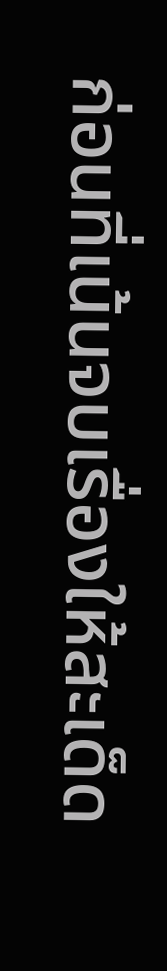ก่อนที่เน้นจบเรื่องให้สะเด็ด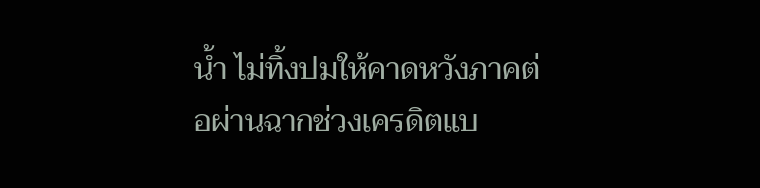น้ำ ไม่ทิ้งปมให้คาดหวังภาคต่อผ่านฉากช่วงเครดิตแบ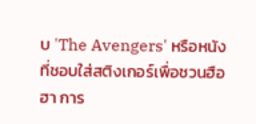บ 'The Avengers' หรือหนังที่ชอบใส่สติงเกอร์เพื่อชวนฮือฮา การ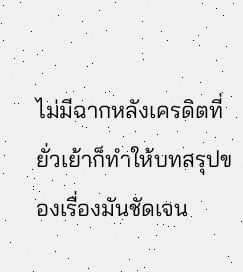ไม่มีฉากหลังเครดิตที่ยั่วเย้าก็ทำให้บทสรุปของเรื่องมันชัดเจน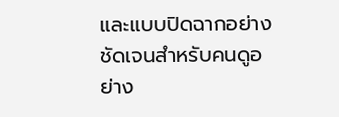และแบบปิดฉากอย่างชัดเจนสำหรับคนดูอย่าง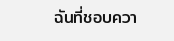ฉันที่ชอบควา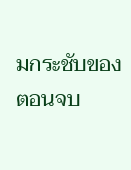มกระชับของตอนจบ